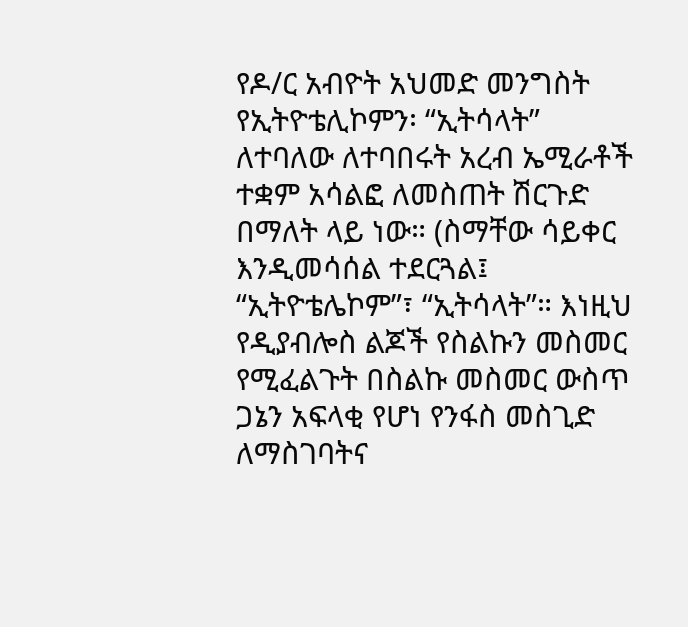የዶ/ር አብዮት አህመድ መንግስት የኢትዮቴሊኮምን፡ “ኢትሳላት” ለተባለው ለተባበሩት አረብ ኤሚራቶች ተቋም አሳልፎ ለመስጠት ሽርጉድ በማለት ላይ ነው። (ስማቸው ሳይቀር እንዲመሳሰል ተደርጓል፤ “ኢትዮቴሌኮም”፣ “ኢትሳላት”። እነዚህ የዲያብሎስ ልጆች የስልኩን መስመር የሚፈልጉት በስልኩ መስመር ውስጥ ጋኔን አፍላቂ የሆነ የንፋስ መስጊድ ለማስገባትና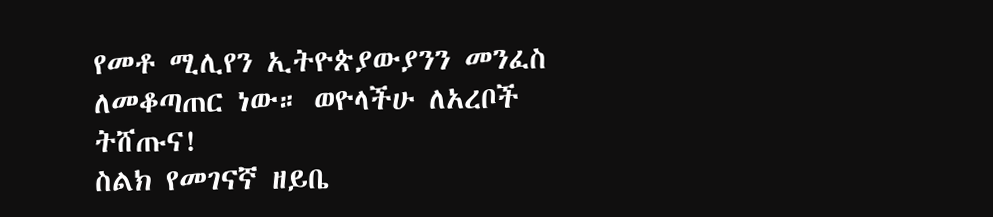የመቶ ሚሊየን ኢትዮጵያውያንን መንፈስ ለመቆጣጠር ነው። ወዮላችሁ ለአረቦች ትሸጡና!
ስልክ የመገናኛ ዘይቤ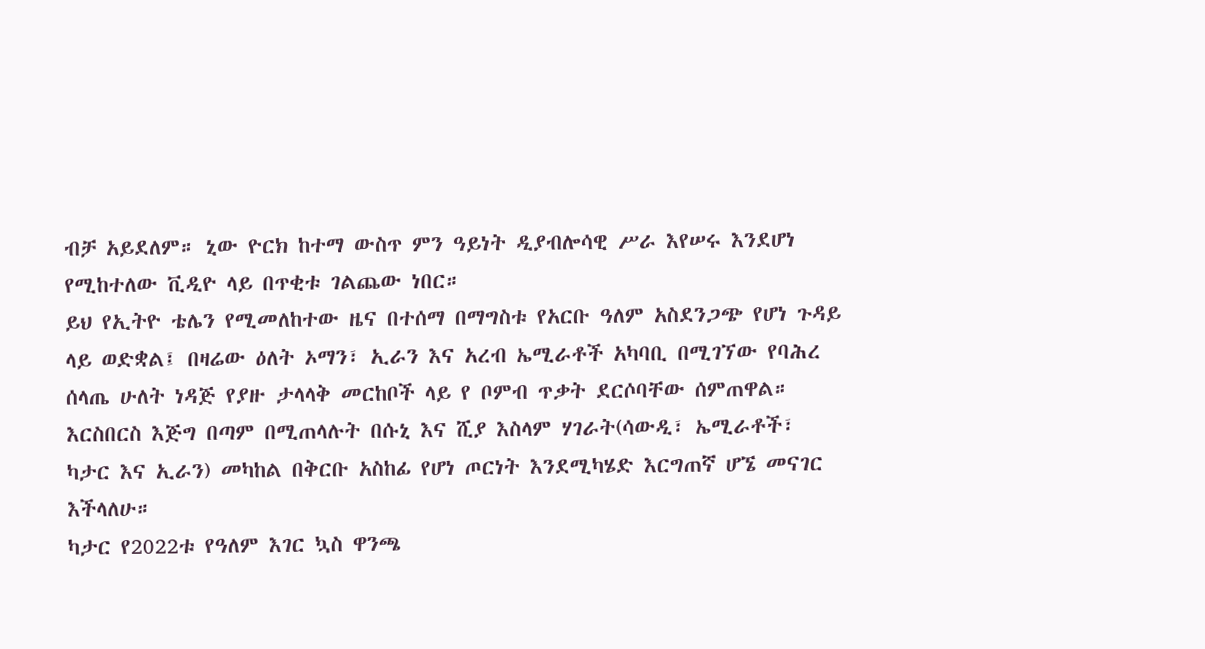ብቻ አይደለም። ኒው ዮርክ ከተማ ውስጥ ምን ዓይነት ዲያብሎሳዊ ሥራ እየሠሩ እንደሆነ የሚከተለው ቪዲዮ ላይ በጥቂቱ ገልጨው ነበር።
ይህ የኢትዮ ቴሌን የሚመለከተው ዜና በተሰማ በማግስቱ የአርቡ ዓለም አስደንጋጭ የሆነ ጉዳይ ላይ ወድቋል፤ በዛሬው ዕለት ኦማን፣ ኢራን እና አረብ ኤሚራቶች አካባቢ በሚገኘው የባሕረ ሰላጤ ሁለት ነዳጅ የያዙ ታላላቅ መርከቦች ላይ የ ቦምብ ጥቃት ደርሶባቸው ሰምጠዋል። እርስበርስ እጅግ በጣም በሚጠላሉት በሱኒ እና ሺያ እስላም ሃገራት(ሳውዲ፣ ኤሚራቶች፣ ካታር እና ኢራን) መካከል በቅርቡ አስከፊ የሆነ ጦርነት እንደሚካሄድ እርግጠኛ ሆኜ መናገር እችላለሁ።
ካታር የ2022ቱ የዓለም እገር ኳስ ዋንጫ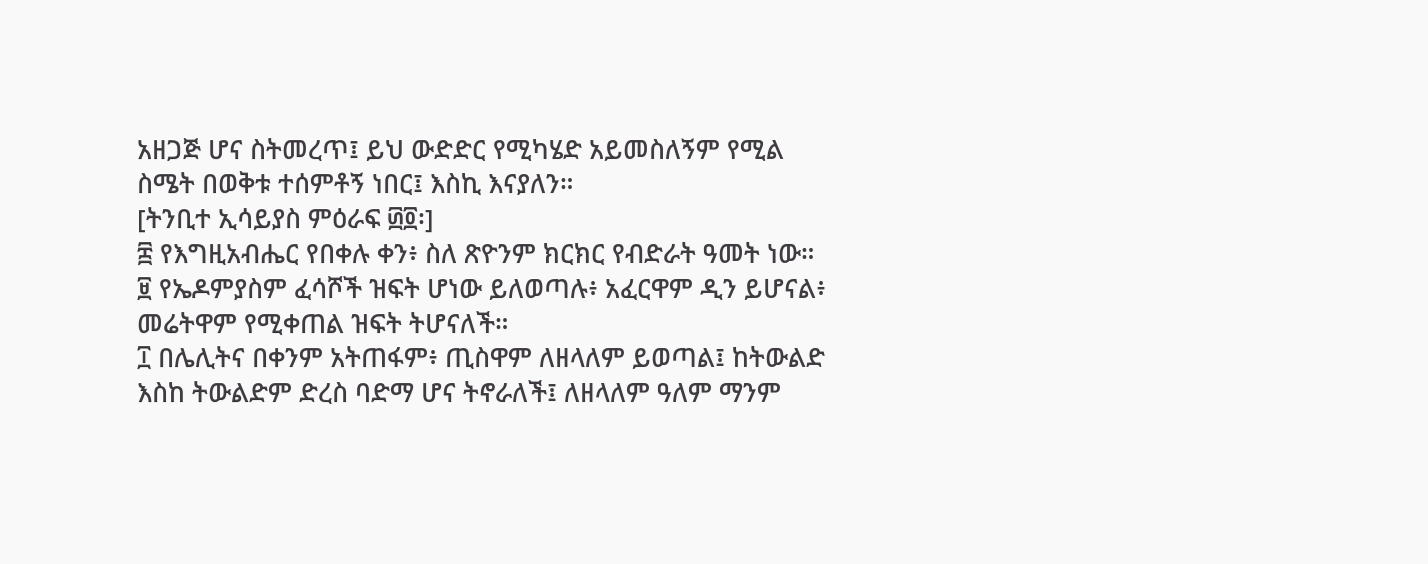አዘጋጅ ሆና ስትመረጥ፤ ይህ ውድድር የሚካሄድ አይመስለኝም የሚል ስሜት በወቅቱ ተሰምቶኝ ነበር፤ እስኪ እናያለን።
[ትንቢተ ኢሳይያስ ምዕራፍ ፴፬፡]
፰ የእግዚአብሔር የበቀሉ ቀን፥ ስለ ጽዮንም ክርክር የብድራት ዓመት ነው።
፱ የኤዶምያስም ፈሳሾች ዝፍት ሆነው ይለወጣሉ፥ አፈርዋም ዲን ይሆናል፥ መሬትዋም የሚቀጠል ዝፍት ትሆናለች።
፲ በሌሊትና በቀንም አትጠፋም፥ ጢስዋም ለዘላለም ይወጣል፤ ከትውልድ እስከ ትውልድም ድረስ ባድማ ሆና ትኖራለች፤ ለዘላለም ዓለም ማንም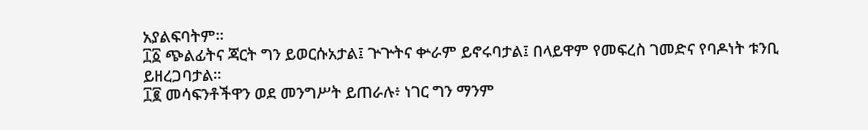አያልፍባትም።
፲፩ ጭልፊትና ጃርት ግን ይወርሱአታል፤ ጕጕትና ቍራም ይኖሩባታል፤ በላይዋም የመፍረስ ገመድና የባዶነት ቱንቢ ይዘረጋባታል።
፲፪ መሳፍንቶችዋን ወደ መንግሥት ይጠራሉ፥ ነገር ግን ማንም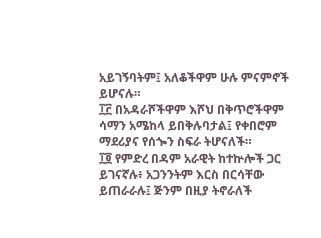አይገኝባትም፤ አለቆችዋም ሁሉ ምናምኖች ይሆናሉ።
፲፫ በአዳራሾችዋም እሾህ በቅጥሮችዋም ሳማን አሜከላ ይበቅሉባታል፤ የቀበሮም ማደሪያና የሰጐን ስፍራ ትሆናለች።
፲፬ የምድረ በዳም አራዊት ከተኵሎች ጋር ይገናኛሉ፥ አጋንንትም እርስ በርሳቸው ይጠራራሉ፤ ጅንም በዚያ ትኖራለች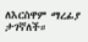ለእርስዋም ማረፊያ ታገኛለች።